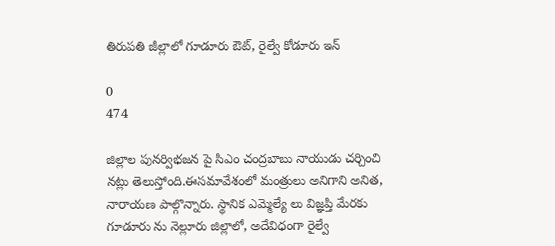తిరుపతి జీల్లాలో గూడూరు ఔట్, రైల్వే కోడూరు ఇన్

0
474

జిల్లాల పునర్విభజన పై సిఎం చంద్రబాబు నాయుడు చర్చించి నట్లు తెలుస్తోంది.ఈసమావేశంలో మంత్రులు అనిగాని అనిత, నారాయణ పాల్గొన్నారు. స్థానిక ఎమ్మెల్యే లు విజ్ఞప్తి మేరకు గూడూరు ను నెల్లూరు జిల్లాలో, అదేవిధంగా రైల్వే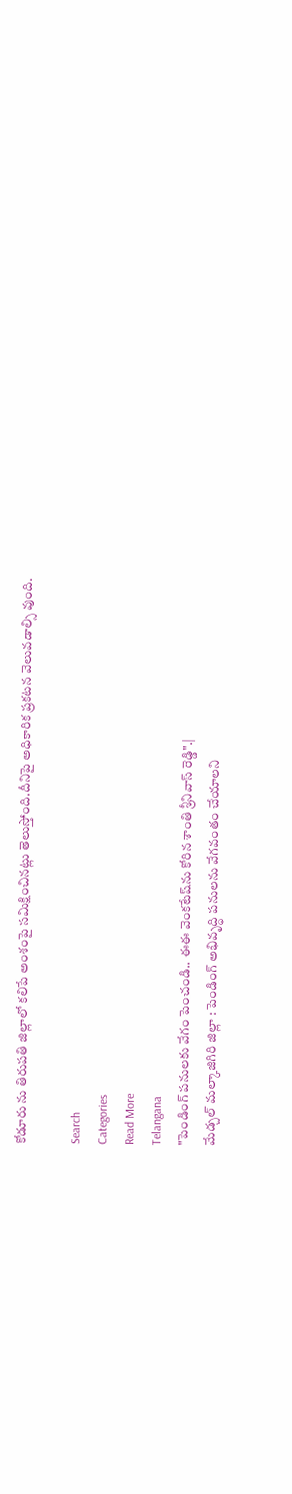కోడూరు ను తిరుపతి జిల్లాలో కలిపే అంశంపై సమిక్షించినట్లు తెలుస్తోంది.దీనిపై అధికారిక ప్రకటన వెలువడాల్సి వుంది.

Search
Categories
Read More
Telangana
"పెండింగ్ పనులకు వేగం పెంచండి.. ఈఈ వెంకటేష్‌ను కోరిన శాంతి శ్రీనివాస్ రెడ్డి".|
మేడ్చల్ మల్కాజిగిరి జిల్లా : పెండింగ్ అభివృద్ధి పనులను వేగవంతం చేయాలని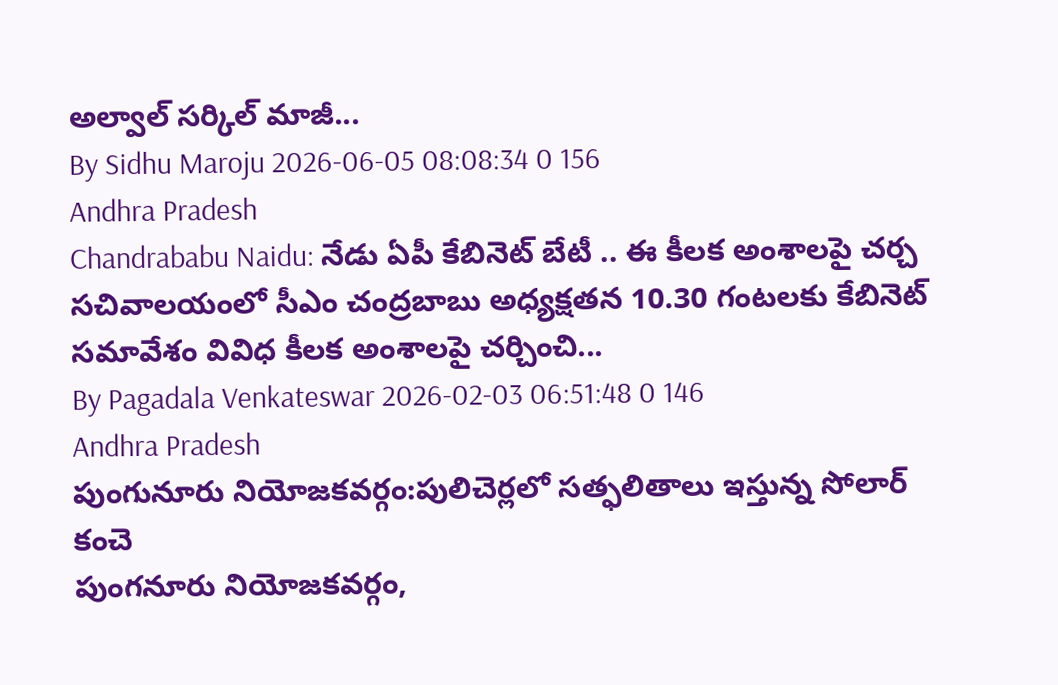అల్వాల్ సర్కిల్ మాజీ...
By Sidhu Maroju 2026-06-05 08:08:34 0 156
Andhra Pradesh
Chandrababu Naidu: నేడు ఏపీ కేబినెట్ బేటీ .. ఈ కీలక అంశాలపై చర్చ
సచివాలయంలో సీఎం చంద్రబాబు అధ్యక్షతన 10.30 గంటలకు కేబినెట్ సమావేశం వివిధ కీలక అంశాలపై చర్చించి...
By Pagadala Venkateswar 2026-02-03 06:51:48 0 146
Andhra Pradesh
పుంగునూరు నియోజకవర్గం:పులిచెర్లలో సత్ఫలితాలు ఇస్తున్న సోలార్ కంచె
పుంగనూరు నియోజకవర్గం,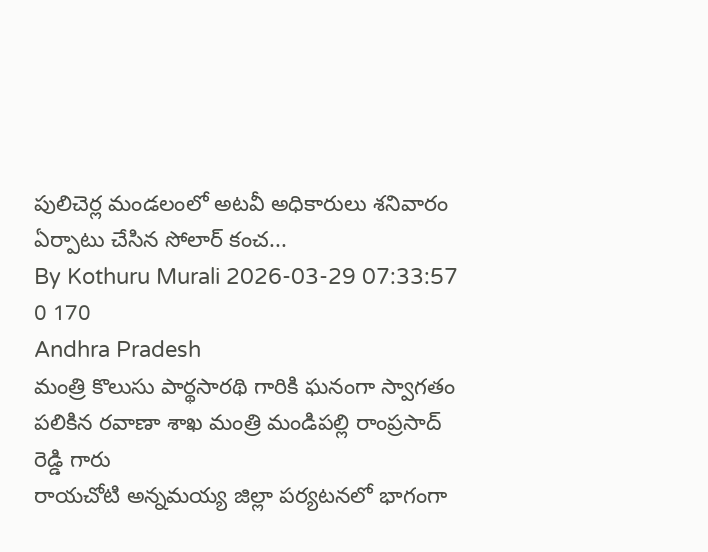పులిచెర్ల మండలంలో అటవీ అధికారులు శనివారం ఏర్పాటు చేసిన సోలార్ కంచ...
By Kothuru Murali 2026-03-29 07:33:57 0 170
Andhra Pradesh
మంత్రి కొలుసు పార్థసారథి గారికి ఘనంగా స్వాగతం పలికిన రవాణా శాఖ మంత్రి మండిపల్లి రాంప్రసాద్ రెడ్డి గారు
రాయచోటి అన్నమయ్య జిల్లా పర్యటనలో భాగంగా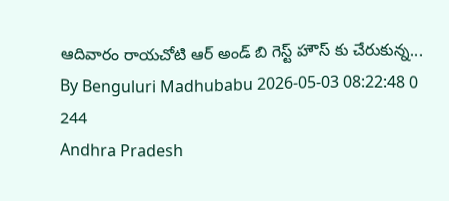ఆదివారం రాయచోటి ఆర్ అండ్ బి గెస్ట్ హౌస్ కు చేరుకున్న...
By Benguluri Madhubabu 2026-05-03 08:22:48 0 244
Andhra Pradesh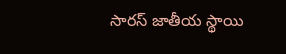సారస్ జాతీయ స్థాయి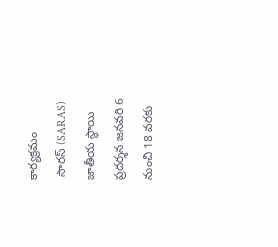కార్యక్రమం
 సారస్ (SARAS) జాతీయ స్థాయి ప్రదర్శన జనవరి 6 నుంచి 18 వరకు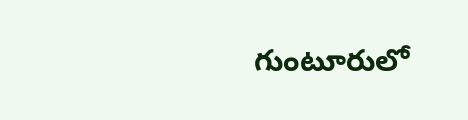గుంటూరులో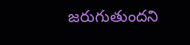జరుగుతుందని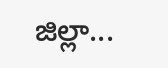జిల్లా...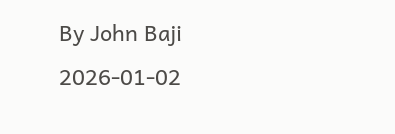By John Baji 2026-01-02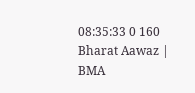08:35:33 0 160
Bharat Aawaz | BMA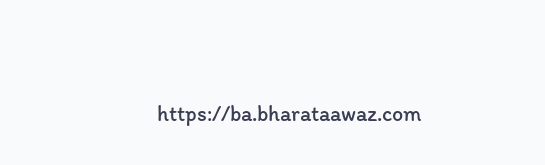https://ba.bharataawaz.com